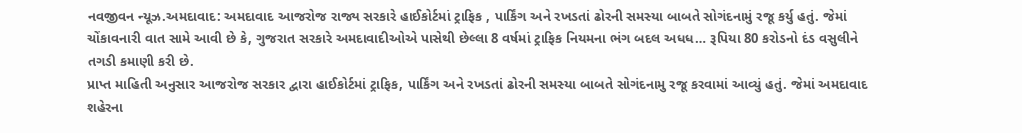નવજીવન ન્યૂઝ.અમદાવાદ: અમદાવાદ આજરોજ રાજ્ય સરકારે હાઈકોર્ટમાં ટ્રાફિક , પાર્કિંગ અને રખડતાં ઢોરની સમસ્યા બાબતે સોગંદનામું રજૂ કર્યુ હતું. જેમાં ચોંકાવનારી વાત સામે આવી છે કે, ગુજરાત સરકારે અમદાવાદીઓએ પાસેથી છેલ્લા 8 વર્ષમાં ટ્રાફિક નિયમના ભંગ બદલ અધધ… રૂપિયા 80 કરોડનો દંડ વસુલીને તગડી કમાણી કરી છે.
પ્રાપ્ત માહિતી અનુસાર આજરોજ સરકાર દ્વારા હાઈકોર્ટમાં ટ્રાફિક, પાર્કિંગ અને રખડતાં ઢોરની સમસ્યા બાબતે સોગંદનામુ રજૂ કરવામાં આવ્યું હતું. જેમાં અમદાવાદ શહેરના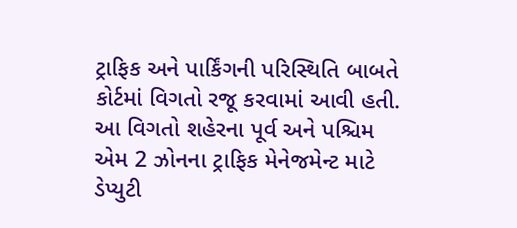ટ્રાફિક અને પાર્કિંગની પરિસ્થિતિ બાબતે કોર્ટમાં વિગતો રજૂ કરવામાં આવી હતી. આ વિગતો શહેરના પૂર્વ અને પશ્ચિમ એમ 2 ઝોનના ટ્રાફિક મેનેજમેન્ટ માટે ડેપ્યુટી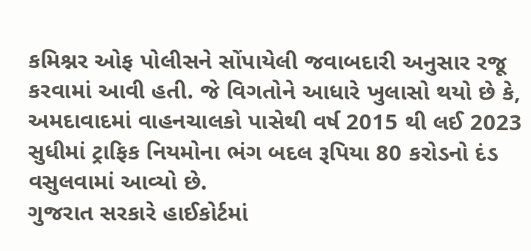કમિશ્નર ઓફ પોલીસને સોંપાયેલી જવાબદારી અનુસાર રજૂ કરવામાં આવી હતી. જે વિગતોને આધારે ખુલાસો થયો છે કે, અમદાવાદમાં વાહનચાલકો પાસેથી વર્ષ 2015 થી લઈ 2023 સુધીમાં ટ્રાફિક નિયમોના ભંગ બદલ રૂપિયા 80 કરોડનો દંડ વસુલવામાં આવ્યો છે.
ગુજરાત સરકારે હાઈકોર્ટમાં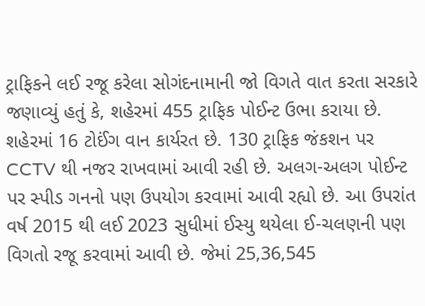ટ્રાફિકને લઈ રજૂ કરેલા સોગંદનામાની જો વિગતે વાત કરતા સરકારે જણાવ્યું હતું કે, શહેરમાં 455 ટ્રાફિક પોઈન્ટ ઉભા કરાયા છે. શહેરમાં 16 ટોઈંગ વાન કાર્યરત છે. 130 ટ્રાફિક જંકશન પર CCTV થી નજર રાખવામાં આવી રહી છે. અલગ-અલગ પોઈન્ટ પર સ્પીડ ગનનો પણ ઉપયોગ કરવામાં આવી રહ્યો છે. આ ઉપરાંત વર્ષ 2015 થી લઈ 2023 સુધીમાં ઈસ્યુ થયેલા ઈ-ચલણની પણ વિગતો રજૂ કરવામાં આવી છે. જેમાં 25,36,545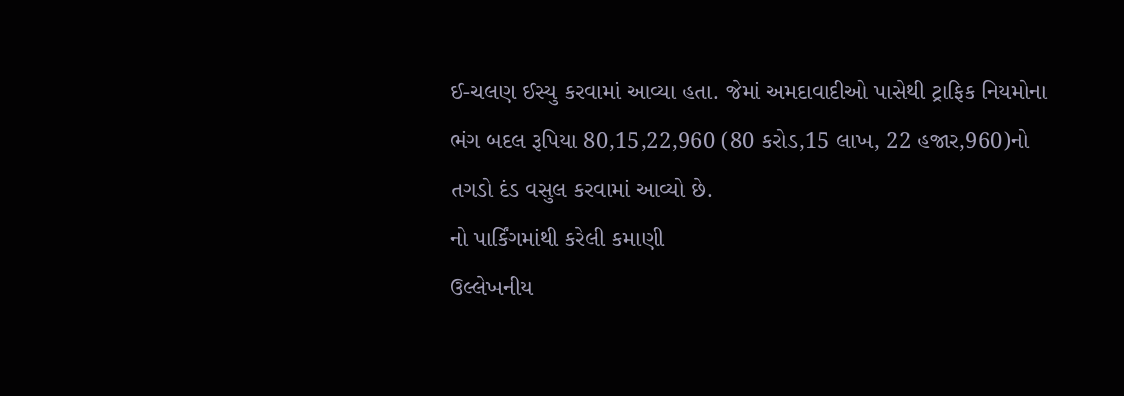ઈ-ચલણ ઈસ્યુ કરવામાં આવ્યા હતા. જેમાં અમદાવાદીઓ પાસેથી ટ્રાફિક નિયમોના ભંગ બદલ રૂપિયા 80,15,22,960 (80 કરોડ,15 લાખ, 22 હજાર,960)નો તગડો દંડ વસુલ કરવામાં આવ્યો છે.
નો પાર્કિંગમાંથી કરેલી કમાણી
ઉલ્લેખનીય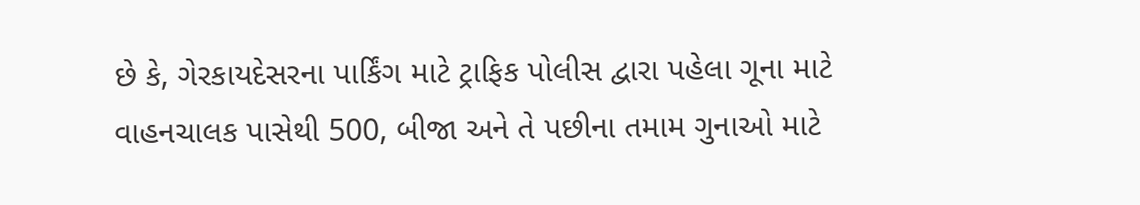છે કે, ગેરકાયદેસરના પાર્કિંગ માટે ટ્રાફિક પોલીસ દ્વારા પહેલા ગૂના માટે વાહનચાલક પાસેથી 500, બીજા અને તે પછીના તમામ ગુનાઓ માટે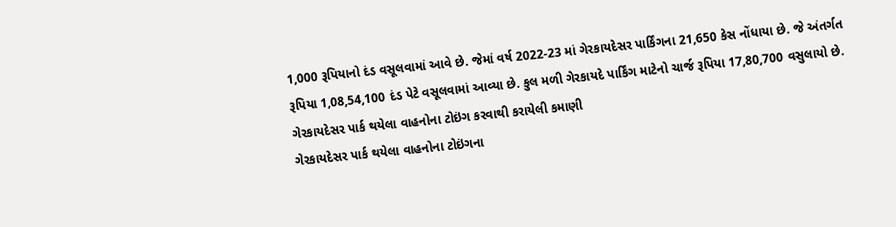1,000 રૂપિયાનો દંડ વસૂલવામાં આવે છે. જેમાં વર્ષ 2022-23 માં ગેરકાયદેસર પાર્કિંગના 21,650 કેસ નોંધાયા છે. જે અંતર્ગત રૂપિયા 1,08,54,100 દંડ પેટે વસૂલવામાં આવ્યા છે. કુલ મળી ગેરકાયદે પાર્કિંગ માટેનો ચાર્જ રૂપિયા 17,80,700 વસુલાયો છે.
ગેરકાયદેસર પાર્ક થયેલા વાહનોના ટોઇંગ કરવાથી કરાયેલી કમાણી
ગેરકાયદેસર પાર્ક થયેલા વાહનોના ટોઇંગના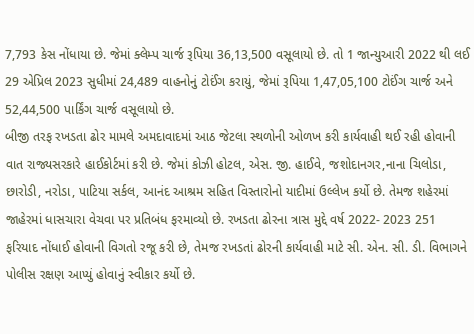7,793 કેસ નોંધાયા છે. જેમાં ક્લેમ્પ ચાર્જ રૂપિયા 36,13,500 વસૂલાયો છે. તો 1 જાન્યુઆરી 2022 થી લઈ 29 એપ્રિલ 2023 સુધીમાં 24,489 વાહનોનું ટોઈંગ કરાયું, જેમાં રૂપિયા 1,47,05,100 ટોઈંગ ચાર્જ અને 52,44,500 પાર્કિંગ ચાર્જ વસૂલાયો છે.
બીજી તરફ રખડતા ઢોર મામલે અમદાવાદમાં આઠ જેટલા સ્થળોની ઓળખ કરી કાર્યવાહી થઈ રહી હોવાની વાત રાજ્યસરકારે હાઈકોર્ટમાં કરી છે. જેમાં કોઝી હોટલ, એસ. જી. હાઈવે, જશોદાનગર,નાના ચિલોડા, છારોડી, નરોડા, પાટિયા સર્કલ, આનંદ આશ્રમ સહિત વિસ્તારોનો યાદીમાં ઉલ્લેખ કર્યો છે. તેમજ શહેરમાં જાહેરમાં ધાસચારા વેચવા પર પ્રતિબંધ ફરમાવ્યો છે. રખડતા ઢોરના ત્રાસ મુદ્દે વર્ષ 2022- 2023 251 ફરિયાદ નોંધાઈ હોવાની વિગતો રજૂ કરી છે, તેમજ રખડતાં ઢોરની કાર્યવાહી માટે સી. એન. સી. ડી. વિભાગને પોલીસ રક્ષણ આપ્યું હોવાનું સ્વીકાર કર્યો છે.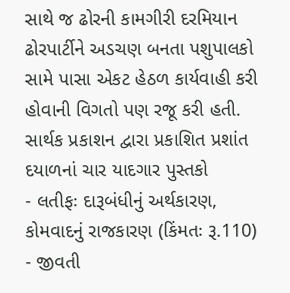સાથે જ ઢોરની કામગીરી દરમિયાન ઢોરપાર્ટીને અડચણ બનતા પશુપાલકો સામે પાસા એકટ હેઠળ કાર્યવાહી કરી હોવાની વિગતો પણ રજૂ કરી હતી.
સાર્થક પ્રકાશન દ્વારા પ્રકાશિત પ્રશાંત દયાળનાં ચાર યાદગાર પુસ્તકો
- લતીફઃ દારૂબંધીનું અર્થકારણ, કોમવાદનું રાજકારણ (કિંમતઃ રૂ.110)
- જીવતી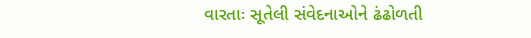વારતાઃ સૂતેલી સંવેદનાઓને ઢંઢોળતી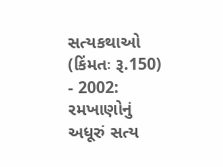સત્યકથાઓ (કિંમતઃ રૂ.150)
- 2002: રમખાણોનું અધૂરું સત્ય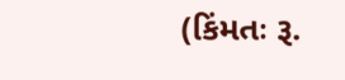(કિંમતઃ રૂ.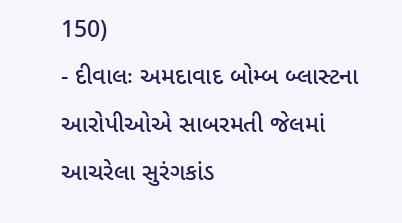150)
- દીવાલઃ અમદાવાદ બોમ્બ બ્લાસ્ટના આરોપીઓએ સાબરમતી જેલમાં આચરેલા સુરંગકાંડ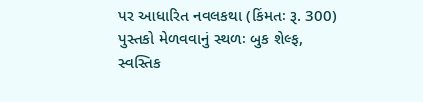પર આધારિત નવલકથા (કિંમતઃ રૂ. 300)
પુસ્તકો મેળવવાનું સ્થળઃ બુક શેલ્ફ, સ્વસ્તિક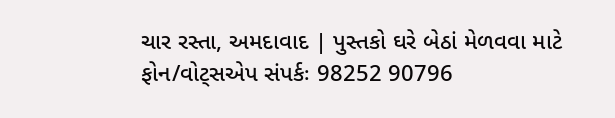ચાર રસ્તા, અમદાવાદ | પુસ્તકો ઘરે બેઠાં મેળવવા માટે ફોન/વોટ્સએપ સંપર્કઃ 98252 90796